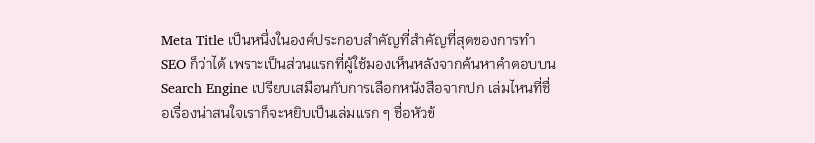Meta Title เป็นหนึ่งในองค์ประกอบสำคัญที่สำคัญที่สุดของการทำ SEO ก็ว่าได้ เพราะเป็นส่วนแรกที่ผู้ใช้มองเห็นหลังจากค้นหาคำตอบบน Search Engine เปรียบเสมือนกับการเลือกหนังสือจากปก เล่มไหนที่ชื่อเรื่องน่าสนใจเราก็จะหยิบเป็นเล่มแรก ๆ ชื่อหัวข้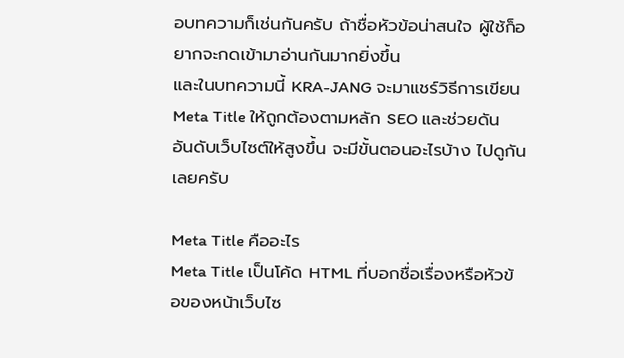อบทความก็เช่นกันครับ ถ้าชื่อหัวข้อน่าสนใจ ผู้ใช้ก็อยากจะกดเข้ามาอ่านกันมากยิ่งขึ้น
และในบทความนี้ KRA-JANG จะมาแชร์วิธีการเขียน Meta Title ให้ถูกต้องตามหลัก SEO และช่วยดันอันดับเว็บไซต์ให้สูงขึ้น จะมีขั้นตอนอะไรบ้าง ไปดูกันเลยครับ

Meta Title คืออะไร
Meta Title เป็นโค้ด HTML ที่บอกชื่อเรื่องหรือหัวข้อของหน้าเว็บไซ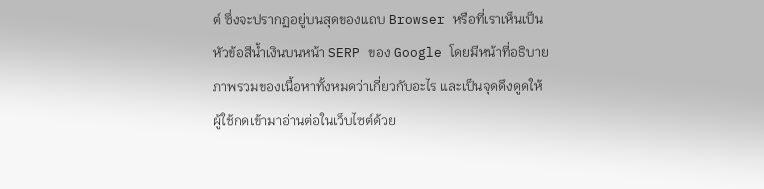ต์ ซึ่งจะปรากฏอยู่บนสุดของแถบ Browser หรือที่เราเห็นเป็นหัวข้อสีน้ำเงินบนหน้า SERP ของ Google โดยมีหน้าที่อธิบายภาพรวมของเนื้อหาทั้งหมดว่าเกี่ยวกับอะไร และเป็นจุดดึงดูดให้ผู้ใช้กดเข้ามาอ่านต่อในเว็บไซต์ด้วย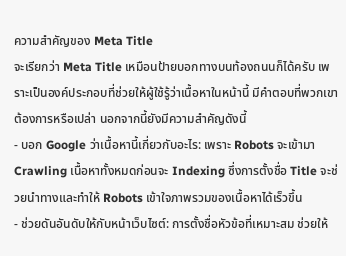ความสำคัญของ Meta Title
จะเรียกว่า Meta Title เหมือนป้ายบอกทางบนท้องถนนก็ได้ครับ เพราะเป็นองค์ประกอบที่ช่วยให้ผู้ใช้รู้ว่าเนื้อหาในหน้านี้ มีคำตอบที่พวกเขาต้องการหรือเปล่า นอกจากนี้ยังมีความสำคัญดังนี้
- บอก Google ว่าเนื้อหานี้เกี่ยวกับอะไร: เพราะ Robots จะเข้ามา Crawling เนื้อหาทั้งหมดก่อนจะ Indexing ซึ่งการตั้งชื่อ Title จะช่วยนำทางและทำให้ Robots เข้าใจภาพรวมของเนื้อหาได้เร็วขึ้น
- ช่วยดันอันดับให้กับหน้าเว็บไซต์: การตั้งชื่อหัวข้อที่เหมาะสม ช่วยให้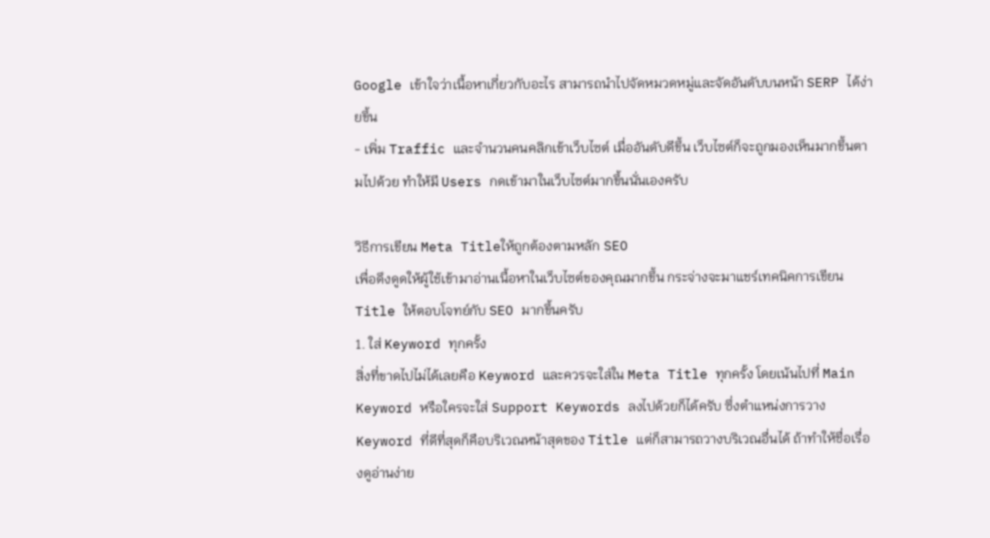Google เข้าใจว่าเนื้อหาเกี่ยวกับอะไร สามารถนำไปจัดหมวดหมู่และจัดอันดับบนหน้า SERP ได้ง่ายขึ้น
- เพิ่ม Traffic และจำนวนคนคลิกเข้าเว็บไซต์ เมื่ออันดับดีขึ้น เว็บไซต์ก็จะถูกมองเห็นมากขึ้นตามไปด้วย ทำให้มี Users กดเข้ามาในเว็บไซต์มากขึ้นนั่นเองครับ

วิธีการเขียน Meta Titleให้ถูกต้องตามหลัก SEO
เพื่อดึงดูดให้ผู้ใช้เข้ามาอ่านเนื้อหาในเว็บไซต์ของคุณมากขึ้น กระจ่างจะมาแชร์เทคนิคการเขียน Title ให้ตอบโจทย์กับ SEO มากขึ้นครับ
1. ใส่ Keyword ทุกครั้ง
สิ่งที่ขาดไปไม่ได้เลยคือ Keyword และควรจะใส่ใน Meta Title ทุกครั้ง โดยเน้นไปที่ Main Keyword หรือใครจะใส่ Support Keywords ลงไปด้วยก็ได้ครับ ซึ่งตำแหน่งการวาง Keyword ที่ดีที่สุดก็คือบริเวณหน้าสุดของ Title แต่ก็สามารถวางบริเวณอื่นได้ ถ้าทำให้ชื่อเรื่องดูอ่านง่าย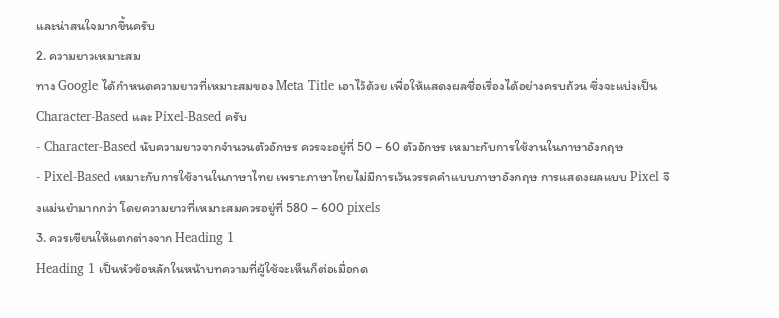และน่าสนใจมากขึ้นครับ
2. ความยาวเหมาะสม
ทาง Google ได้กำหนดความยาวที่เหมาะสมของ Meta Title เอาไว้ด้วย เพื่อให้แสดงผลชื่อเรื่องได้อย่างครบถ้วน ซึ่งจะแบ่งเป็น Character-Based และ Pixel-Based ครับ
- Character-Based นับความยาวจากจำนวนตัวอักษร ควรจะอยู่ที่ 50 – 60 ตัวอักษร เหมาะกับการใช้งานในภาษาอังกฤษ
- Pixel-Based เหมาะกับการใช้งานในภาษาไทย เพราะภาษาไทยไม่มีการเว้นวรรคคำแบบภาษาอังกฤษ การแสดงผลแบบ Pixel จึงแม่นยำมากกว่า โดยความยาวที่เหมาะสมควรอยู่ที่ 580 – 600 pixels
3. ควรเขียนให้แตกต่างจาก Heading 1
Heading 1 เป็นหัวข้อหลักในหน้าบทความที่ผู้ใช้จะเห็นก็ต่อเมื่อกด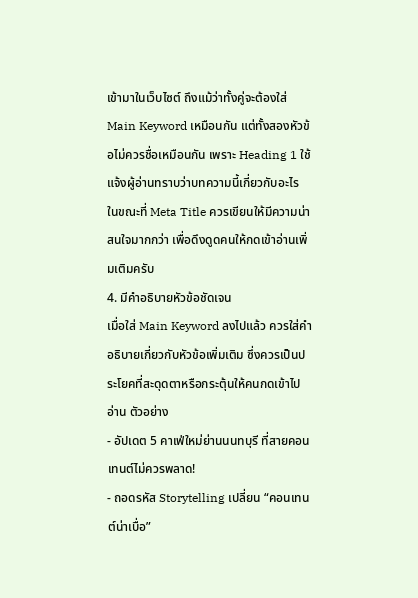เข้ามาในเว็บไซต์ ถึงแม้ว่าทั้งคู่จะต้องใส่ Main Keyword เหมือนกัน แต่ทั้งสองหัวข้อไม่ควรชื่อเหมือนกัน เพราะ Heading 1 ใช้แจ้งผู้อ่านทราบว่าบทความนี้เกี่ยวกับอะไร ในขณะที่ Meta Title ควรเขียนให้มีความน่าสนใจมากกว่า เพื่อดึงดูดคนให้กดเข้าอ่านเพิ่มเติมครับ
4. มีคำอธิบายหัวข้อชัดเจน
เมื่อใส่ Main Keyword ลงไปแล้ว ควรใส่คำอธิบายเกี่ยวกับหัวข้อเพิ่มเติม ซึ่งควรเป็นประโยคที่สะดุดตาหรือกระตุ้นให้คนกดเข้าไปอ่าน ตัวอย่าง
- อัปเดต 5 คาเฟ่ใหม่ย่านนนทบุรี ที่สายคอนเทนต์ไม่ควรพลาด!
- ถอดรหัส Storytelling เปลี่ยน “คอนเทนต์น่าเบื่อ”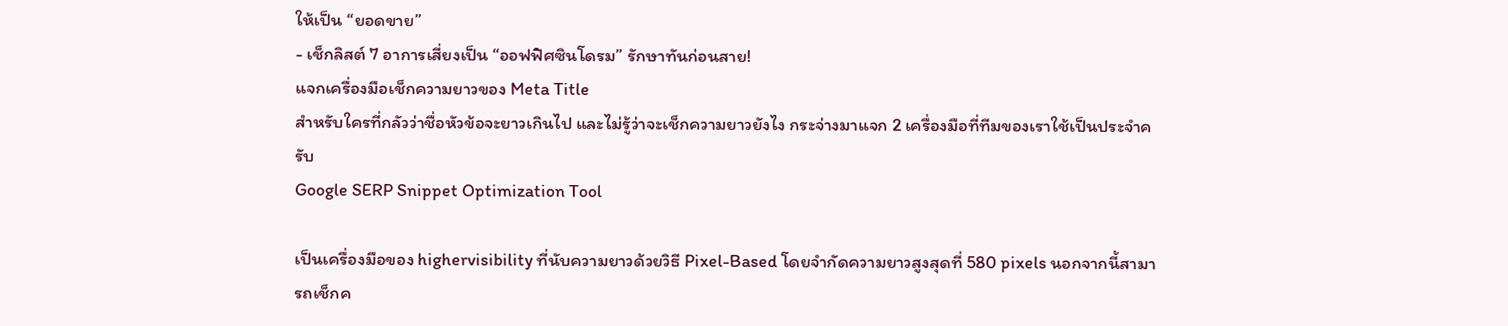ให้เป็น “ยอดขาย”
- เช็กลิสต์ 7 อาการเสี่ยงเป็น “ออฟฟิศซินโดรม” รักษาทันก่อนสาย!
แจกเครื่องมือเช็กความยาวของ Meta Title
สำหรับใครที่กลัวว่าชื่อหัวข้อจะยาวเกินไป และไม่รู้ว่าจะเช็กความยาวยังไง กระจ่างมาแจก 2 เครื่องมือที่ทีมของเราใช้เป็นประจำครับ
Google SERP Snippet Optimization Tool

เป็นเครื่องมือของ highervisibility ที่นับความยาวด้วยวิธี Pixel-Based โดยจำกัดความยาวสูงสุดที่ 580 pixels นอกจากนี้สามารถเช็กค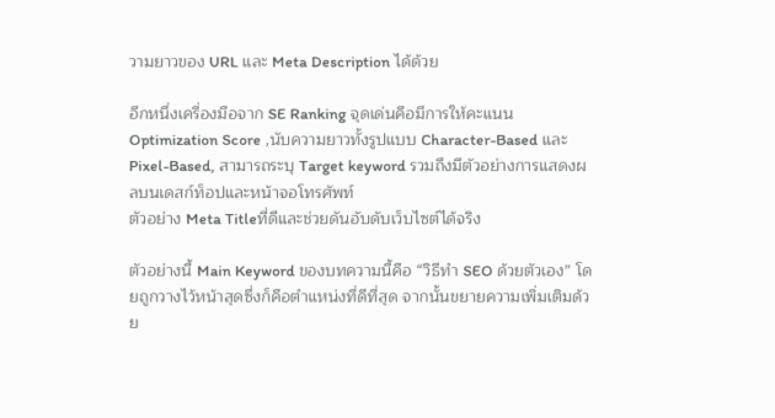วามยาวของ URL และ Meta Description ได้ด้วย

อีกหนึ่งเครื่องมือจาก SE Ranking จุดเด่นคือมีการให้คะแนน Optimization Score ,นับความยาวทั้งรูปแบบ Character-Based และ Pixel-Based, สามารถระบุ Target keyword รวมถึงมีตัวอย่างการแสดงผลบนเดสก์ท็อปและหน้าจอโทรศัพท์
ตัวอย่าง Meta Titleที่ดีและช่วยดันอับดับเว็บไซต์ได้จริง

ตัวอย่างนี้ Main Keyword ของบทความนี้คือ “วิธีทำ SEO ด้วยตัวเอง” โดยถูกวางไว้หน้าสุดซึ่งก็คือตำแหน่งที่ดีที่สุด จากนั้นขยายความเพิ่มเติมด้วย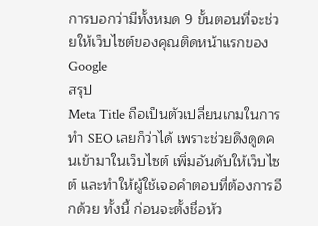การบอกว่ามีทั้งหมด 9 ขั้นตอนที่จะช่วยให้เว็บไซต์ของคุณติดหน้าแรกของ Google
สรุป
Meta Title ถือเป็นตัวเปลี่ยนเกมในการทำ SEO เลยก็ว่าได้ เพราะช่วยดึงดูดคนเข้ามาในเว็บไซต์ เพิ่มอันดับให้เว็บไซต์ และทำให้ผู้ใช้เจอคำตอบที่ต้องการอีกด้วย ทั้งนี้ ก่อนจะตั้งชื่อหัว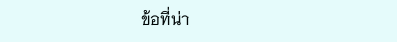ข้อที่น่า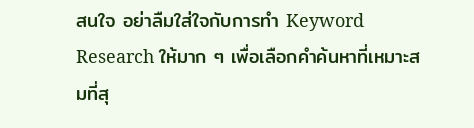สนใจ อย่าลืมใส่ใจกับการทำ Keyword Research ให้มาก ๆ เพื่อเลือกคำค้นหาที่เหมาะสมที่สุ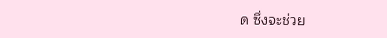ด ซึ่งจะช่วย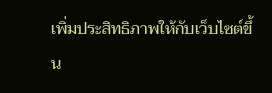เพิ่มประสิทธิภาพให้กับเว็บไซต์ขึ้น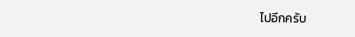ไปอีกครับ